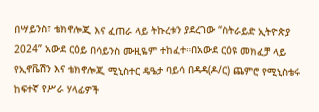በሣይንስ፣ ቴክኖሎጂ እና ፈጠራ ላይ ትኩረቱን ያደረገው “ስትራይድ ኢትዮጵያ 2024” አውደ ርዕይ በሳይንስ ሙዚዬም ተከፈተ።በአውደ ርዕዩ መክፈቻ ላይ የኢኖቬሽን እና ቴክኖሎጂ ሚኒስተር ዴዔታ ባይሳ በዳዳ(ዶ/ር) ጨምሮ የሚኒስቴሩ ከፍተኛ የሥራ ሃላፊዎች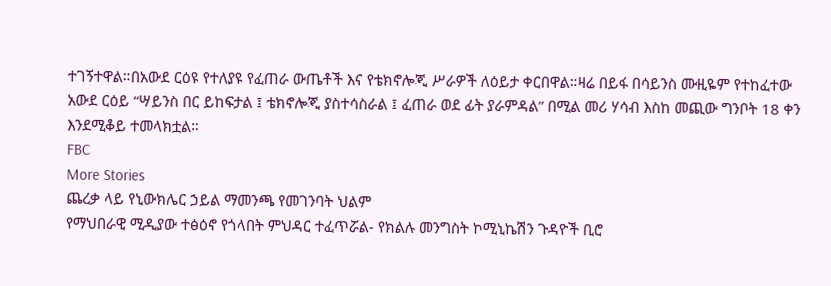ተገኝተዋል።በአውደ ርዕዩ የተለያዩ የፈጠራ ውጤቶች እና የቴክኖሎጂ ሥራዎች ለዕይታ ቀርበዋል።ዛሬ በይፋ በሳይንስ ሙዚዬም የተከፈተው አውደ ርዕይ “ሣይንስ በር ይከፍታል ፤ ቴክኖሎጂ ያስተሳስራል ፤ ፈጠራ ወደ ፊት ያራምዳል” በሚል መሪ ሃሳብ እስከ መጪው ግንቦት 18 ቀን እንደሚቆይ ተመላክቷል።
FBC
More Stories
ጨረቃ ላይ የኒውክሌር ኃይል ማመንጫ የመገንባት ህልም
የማህበራዊ ሚዲያው ተፅዕኖ የጎላበት ምህዳር ተፈጥሯል- የክልሉ መንግስት ኮሚኒኬሽን ጉዳዮች ቢሮ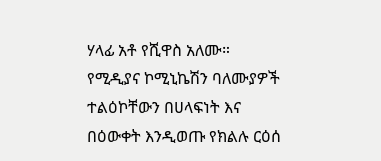ሃላፊ አቶ የሺዋስ አለሙ።
የሚዲያና ኮሚኒኬሽን ባለሙያዎች ተልዕኮቸውን በሀላፍነት እና በዕውቀት እንዲወጡ የክልሉ ርዕሰ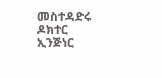መስተዳድሩ ዶክተር ኢንጅነር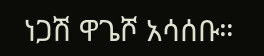ነጋሽ ዋጌሾ አሳሰቡ።